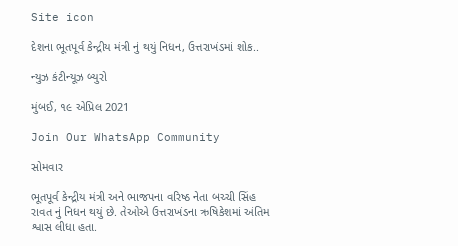Site icon

દેશના ભૂતપૂર્વ કેન્દ્રીય મંત્રી નું થયું નિધન, ઉત્તરાખંડમાં શોક..

ન્યુઝ કંટીન્યૂઝ બ્યુરો

મુંબઈ, ૧૯ એપ્રિલ 2021

Join Our WhatsApp Community

સોમવાર

ભૂતપૂર્વ કેન્દ્રીય મંત્રી અને ભાજપના વરિષ્ઠ નેતા બચ્ચી સિંહ રાવત નું નિધન થયું છે. તેઓએ ઉત્તરાખંડના ઋષિકેશમાં અંતિમ શ્વાસ લીધા હતા.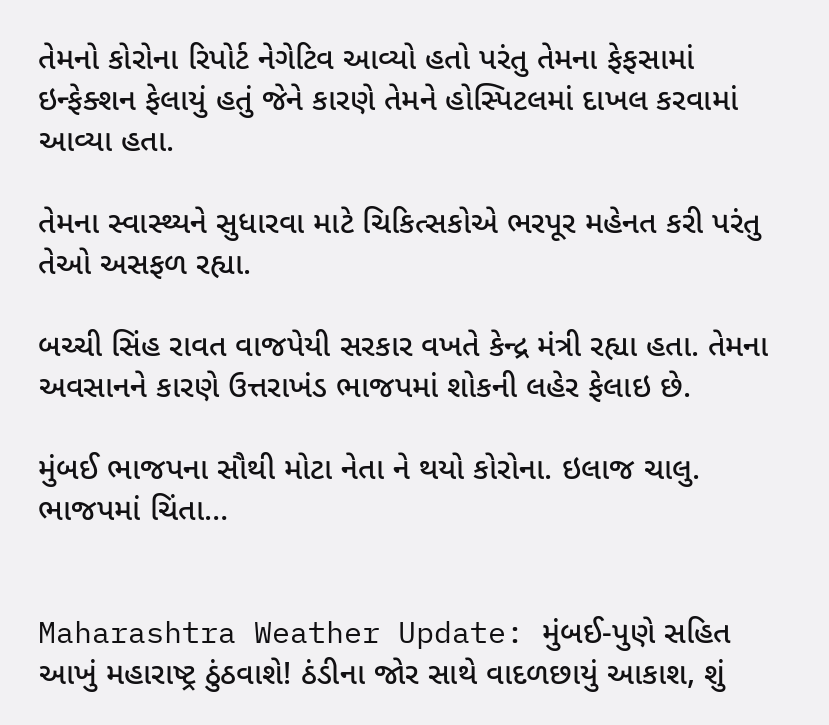તેમનો કોરોના રિપોર્ટ નેગેટિવ આવ્યો હતો પરંતુ તેમના ફેફસામાં ઇન્ફેક્શન ફેલાયું હતું જેને કારણે તેમને હોસ્પિટલમાં દાખલ કરવામાં આવ્યા હતા.

તેમના સ્વાસ્થ્યને સુધારવા માટે ચિકિત્સકોએ ભરપૂર મહેનત કરી પરંતુ તેઓ અસફળ રહ્યા.

બચ્ચી સિંહ રાવત વાજપેયી સરકાર વખતે કેન્દ્ર મંત્રી રહ્યા હતા. તેમના અવસાનને કારણે ઉત્તરાખંડ ભાજપમાં શોકની લહેર ફેલાઇ છે.

મુંબઈ ભાજપના સૌથી મોટા નેતા ને થયો કોરોના. ઇલાજ ચાલુ. ભાજપમાં ચિંતા…


Maharashtra Weather Update: મુંબઈ-પુણે સહિત આખું મહારાષ્ટ્ર ઠુંઠવાશે! ઠંડીના જોર સાથે વાદળછાયું આકાશ, શું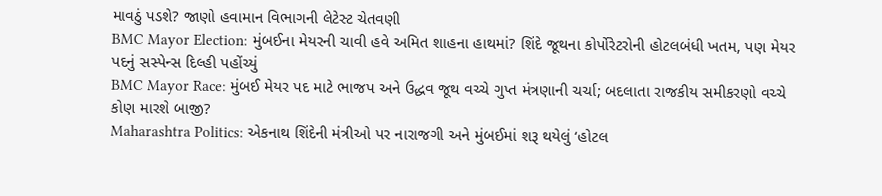માવઠું પડશે? જાણો હવામાન વિભાગની લેટેસ્ટ ચેતવણી
BMC Mayor Election: મુંબઈના મેયરની ચાવી હવે અમિત શાહના હાથમાં? શિંદે જૂથના કોર્પોરેટરોની હોટલબંધી ખતમ, પણ મેયર પદનું સસ્પેન્સ દિલ્હી પહોંચ્યું
BMC Mayor Race: મુંબઈ મેયર પદ માટે ભાજપ અને ઉદ્ધવ જૂથ વચ્ચે ગુપ્ત મંત્રણાની ચર્ચા; બદલાતા રાજકીય સમીકરણો વચ્ચે કોણ મારશે બાજી?
Maharashtra Politics: એકનાથ શિંદેની મંત્રીઓ પર નારાજગી અને મુંબઈમાં શરૂ થયેલું ‘હોટલ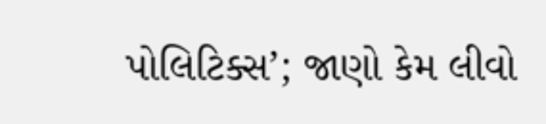પોલિટિક્સ’; જાણો કેમ લીવો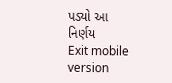પડ્યો આ નિર્ણય
Exit mobile version